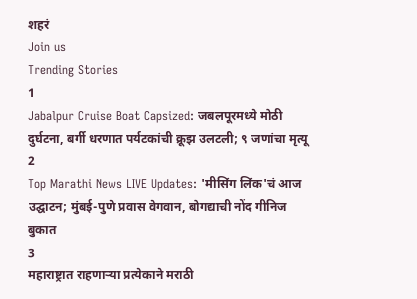शहरं
Join us
Trending Stories
1
Jabalpur Cruise Boat Capsized: जबलपूरमध्ये मोठी दुर्घटना, बर्गी धरणात पर्यटकांची क्रूझ उलटली; ९ जणांचा मृत्यू
2
Top Marathi News LIVE Updates: 'मीसिंग लिंक'चं आज उद्घाटन; मुंबई-पुणे प्रवास वेगवान, बोगद्याची नोंद गीनिज बुकात
3
महाराष्ट्रात राहणाऱ्या प्रत्येकाने मराठी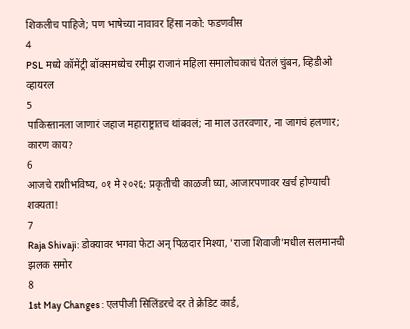शिकलीच पाहिजे; पण भाषेच्या नावावर हिंसा नको: फडणवीस
4
PSL मध्ये कॉमेंट्री बॉक्समध्येच रमीझ राजानं महिला समालोचकाचं घेतलं चुंबन, व्हिडीओ व्हायरल
5
पाकिस्तानला जाणारं जहाज महाराष्ट्रातच थांबवलं; ना माल उतरवणार, ना जागचं हलणार; कारण काय?
6
आजचे राशीभविष्य, ०१ मे २०२६: प्रकृतीची काळजी घ्या, आजारपणावर खर्च होण्याची शक्यता!
7
Raja Shivaji: डोक्यावर भगवा फेटा अन् पिळदार मिश्या, 'राजा शिवाजी'मधील सलमानची झलक समोर
8
1st May Changes : एलपीजी सिलिंडरचे दर ते क्रेडिट कार्ड,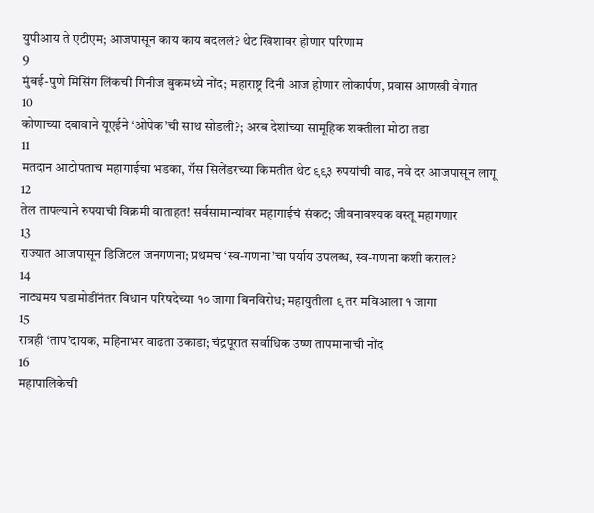युपीआय ते एटीएम; आजपासून काय काय बदललं? थेट खिशावर होणार परिणाम
9
मुंबई-पुणे मिसिंग लिंकची गिनीज बुकमध्ये नोंद; महाराष्ट्र दिनी आज होणार लोकार्पण, प्रवास आणखी वेगात
10
कोणाच्या दबावाने यूएईने ‘ओपेक’ची साथ सोडली?; अरब देशांच्या सामूहिक शक्तीला मोठा तडा
11
मतदान आटोपताच महागाईचा भडका, गॅस सिलेंडरच्या किमतीत थेट ९९३ रुपयांची वाढ, नवे दर आजपासून लागू
12
तेल तापल्याने रुपयाची विक्रमी वाताहत! सर्वसामान्यांवर महागाईचं संकट; जीवनावश्यक वस्तू महागणार
13
राज्यात आजपासून डिजिटल जनगणना; प्रथमच ‘स्व-गणना’चा पर्याय उपलब्ध, स्व-गणना कशी कराल?
14
नाट्यमय घडामोडींनंतर विधान परिषदेच्या १० जागा बिनविरोध; महायुतीला ९ तर मविआला १ जागा
15
रात्रही ‘ताप’दायक, महिनाभर वाढता उकाडा; चंद्रपूरात सर्वाधिक उष्ण तापमानाची नोंद
16
महापालिकेची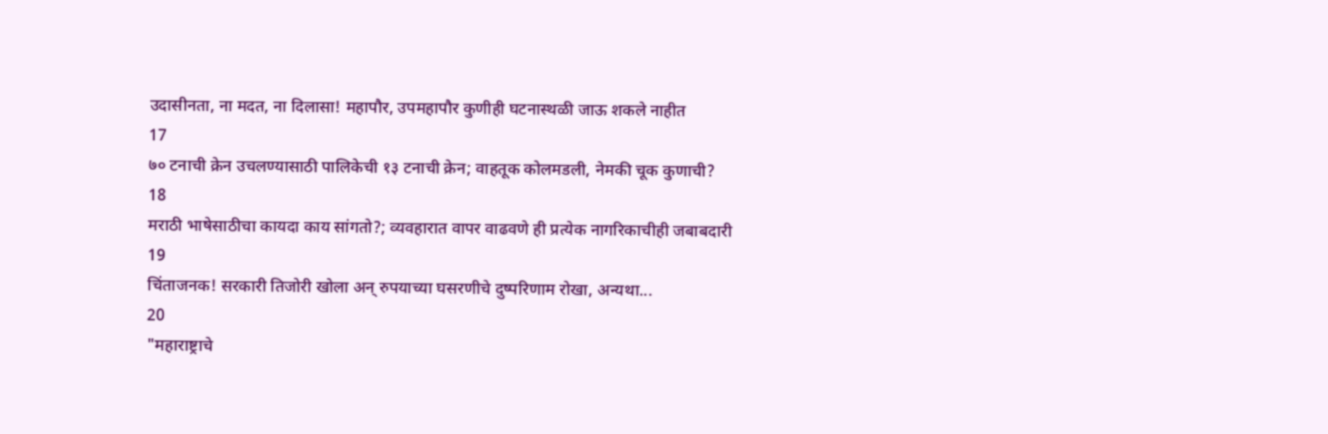उदासीनता, ना मदत, ना दिलासा! महापौर, उपमहापौर कुणीही घटनास्थळी जाऊ शकले नाहीत
17
७० टनाची क्रेन उचलण्यासाठी पालिकेची १३ टनाची क्रेन; वाहतूक कोलमडली, नेमकी चूक कुणाची?
18
मराठी भाषेसाठीचा कायदा काय सांगतो?; व्यवहारात वापर वाढवणे ही प्रत्येक नागरिकाचीही जबाबदारी
19
चिंताजनक! सरकारी तिजोरी खोला अन् रुपयाच्या घसरणीचे दुष्परिणाम रोखा, अन्यथा...
20
"महाराष्ट्राचे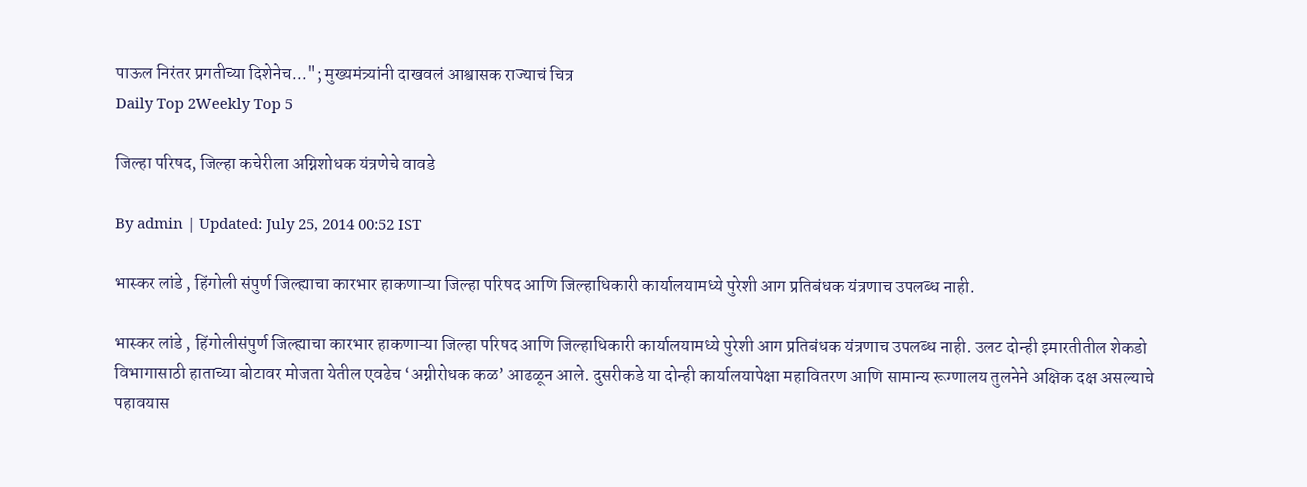पाऊल निरंतर प्रगतीच्या दिशेनेच..."; मुख्यमंत्र्यांनी दाखवलं आश्वासक राज्याचं चित्र
Daily Top 2Weekly Top 5

जिल्हा परिषद, जिल्हा कचेरीला अग्निशोधक यंत्रणेचे वावडे

By admin | Updated: July 25, 2014 00:52 IST

भास्कर लांडे , हिंगोली संपुर्ण जिल्ह्याचा कारभार हाकणाऱ्या जिल्हा परिषद आणि जिल्हाधिकारी कार्यालयामध्ये पुरेशी आग प्रतिबंधक यंत्रणाच उपलब्ध नाही.

भास्कर लांडे , हिंगोलीसंपुर्ण जिल्ह्याचा कारभार हाकणाऱ्या जिल्हा परिषद आणि जिल्हाधिकारी कार्यालयामध्ये पुरेशी आग प्रतिबंधक यंत्रणाच उपलब्ध नाही. उलट दोन्ही इमारतीतील शेकडो विभागासाठी हाताच्या बोटावर मोजता येतील एवढेच ‘अग्नीरोधक कळ’ आढळून आले. दुसरीकडे या दोन्ही कार्यालयापेक्षा महावितरण आणि सामान्य रूग्णालय तुलनेने अक्षिक दक्ष असल्याचे पहावयास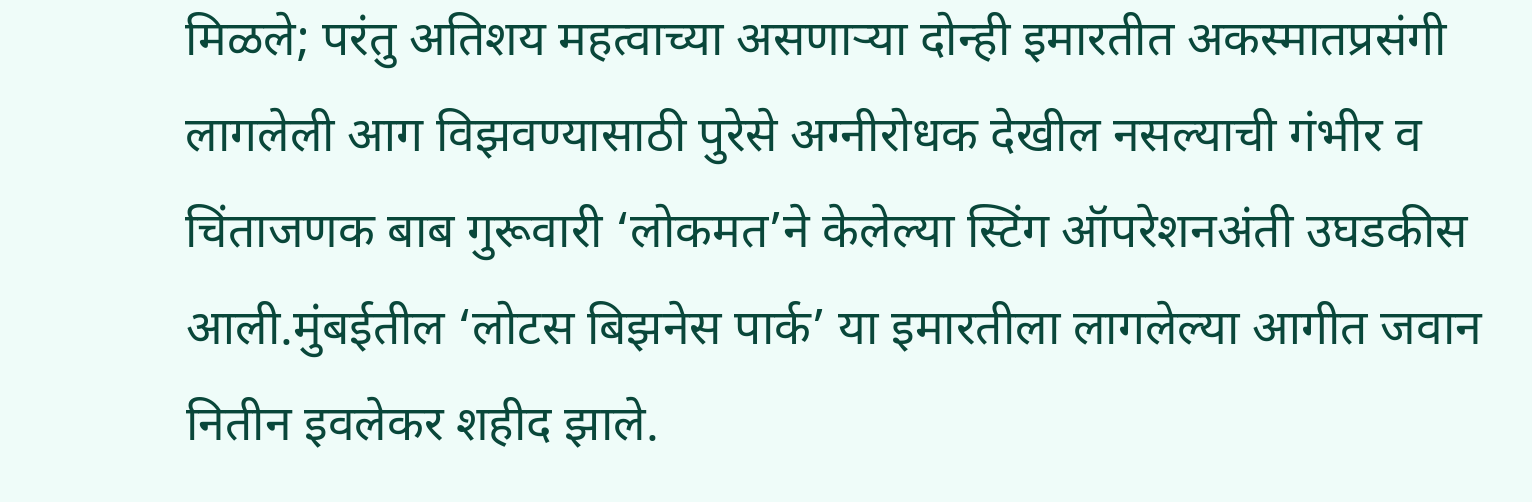मिळले; परंतु अतिशय महत्वाच्या असणाऱ्या दोन्ही इमारतीत अकस्मातप्रसंगी लागलेली आग विझवण्यासाठी पुरेसे अग्नीरोधक देखील नसल्याची गंभीर व चिंताजणक बाब गुरूवारी ‘लोकमत’ने केलेल्या स्टिंग ऑपरेशनअंती उघडकीस आली.मुंबईतील ‘लोटस बिझनेस पार्क’ या इमारतीला लागलेल्या आगीत जवान नितीन इवलेकर शहीद झाले.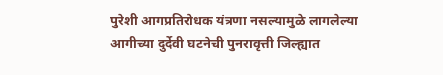पुरेशी आगप्रतिरोधक यंत्रणा नसल्यामुळे लागलेल्या आगीच्या दुर्देवी घटनेची पुनरावृत्ती जिल्ह्यात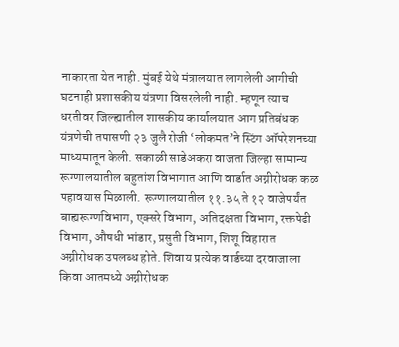नाकारता येत नाही. मुंबई येथे मंत्रालयात लागलेली आगीची घटनाही प्रशासकीय यंत्रणा विसरलेली नाही. म्हणून त्याच धरतीवर जिल्ह्यातील शासकीय कार्यालयात आग प्रतिबंधक यंत्रणेची तपासणी २३ जुलै रोजी ‘लोकमत’ने स्टिंग ऑपरेशनच्या माध्यमातून केली. सकाळी साडेअकरा वाजता जिल्हा सामान्य रूग्णालयातील बहुतांश विभागात आणि वार्डात अग्नीरोधक कळ पहावयास मिळाली. रूग्णालयातील ११.३५ ते १२ वाजेपर्यंत बाह्यरूग्णविभाग, एक्सरे विभाग, अतिदक्षता विभाग, रक्तपेढी विभाग, औषधी भांडार, प्रसुती विभाग, शिशू विहारात अग्नीरोधक उपलब्ध होते. शिवाय प्रत्येक वार्डच्या दरवाजाला किवा आतमध्ये अग्नीरोधक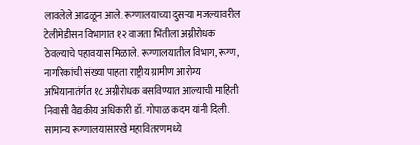लावलेले आढळून आले. रूग्णालयाच्या दुसऱ्या मजल्यावरील टेलीमेडीसन विभागात १२ वाजता भिंतीला अग्नीरोधक ठेवल्याचे पहावयास मिळाले. रूग्णालयातील विभाग, रूग्ण, नागरिकांची संख्या पाहता राष्ट्रीय ग्रामीण आरोग्य अभियानातंर्गत १८ अग्नीरोधक बसविण्यात आल्याची माहिती निवासी वैद्यकीय अधिकारी डॉ. गोपाळ कदम यांनी दिली. सामान्य रूग्णालयासारखे महावितरणमध्ये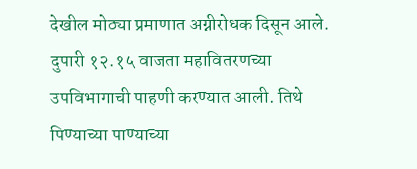देखील मोठ्या प्रमाणात अग्नीरोधक दिसून आले. दुपारी १२.१५ वाजता महावितरणच्या उपविभागाची पाहणी करण्यात आली. तिथे पिण्याच्या पाण्याच्या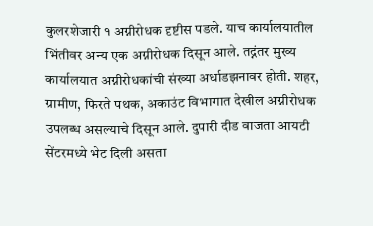कुलरशेजारी १ अग्नीरोधक दृष्टीस पडले. याच कार्यालयातील भिंतीवर अन्य एक अग्नीरोधक दिसून आले. तद्नंतर मुख्य कार्यालयात अग्नीरोधकांची संख्या अर्धाडझनावर होती. शहर, ग्रामीण, फिरते पथक, अकाउंट विभागात देखील अग्नीरोधक उपलब्ध असल्याचे दिसून आले. दुपारी दीड वाजता आयटी सेंटरमध्ये भेट दिली असता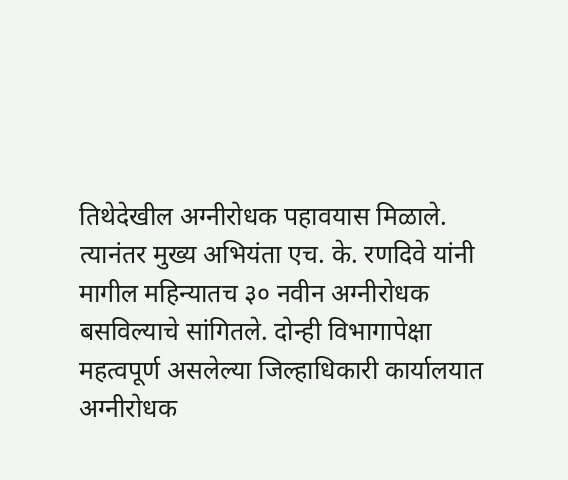तिथेदेखील अग्नीरोधक पहावयास मिळाले. त्यानंतर मुख्य अभियंता एच. के. रणदिवे यांनी मागील महिन्यातच ३० नवीन अग्नीरोधक बसविल्याचे सांगितले. दोन्ही विभागापेक्षा महत्वपूर्ण असलेल्या जिल्हाधिकारी कार्यालयात अग्नीरोधक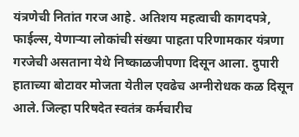यंत्रणेची नितांत गरज आहे. अतिशय महत्वाची कागदपत्रे, फाईल्स, येणाऱ्या लोकांची संख्या पाहता परिणामकार यंत्रणा गरजेची असताना येथे निष्काळजीपणा दिसून आला. दुपारी हाताच्या बोटावर मोजता येतील एवढेच अग्नीरोधक कळ दिसून आले. जिल्हा परिषदेत स्वतंत्र कर्मचारीच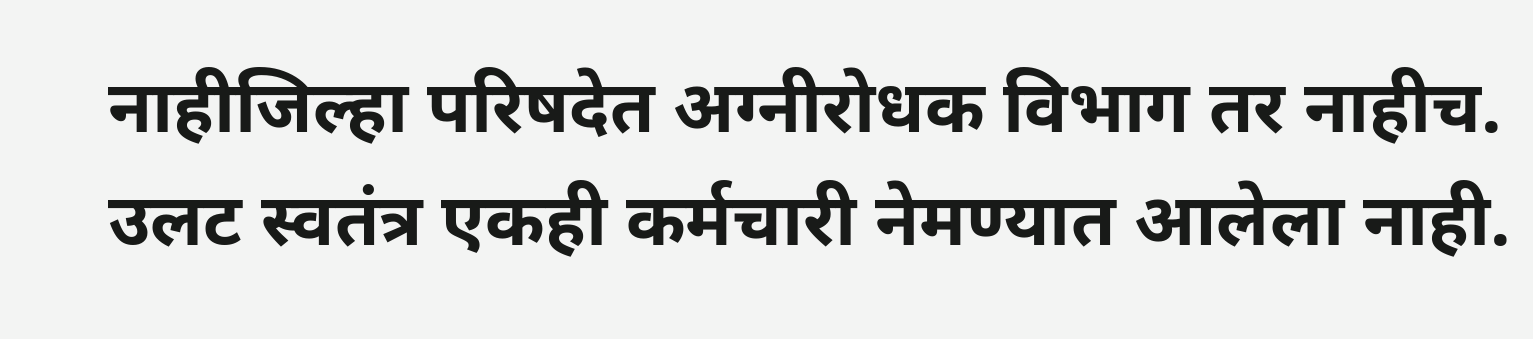नाहीजिल्हा परिषदेत अग्नीरोधक विभाग तर नाहीच. उलट स्वतंत्र एकही कर्मचारी नेमण्यात आलेला नाही.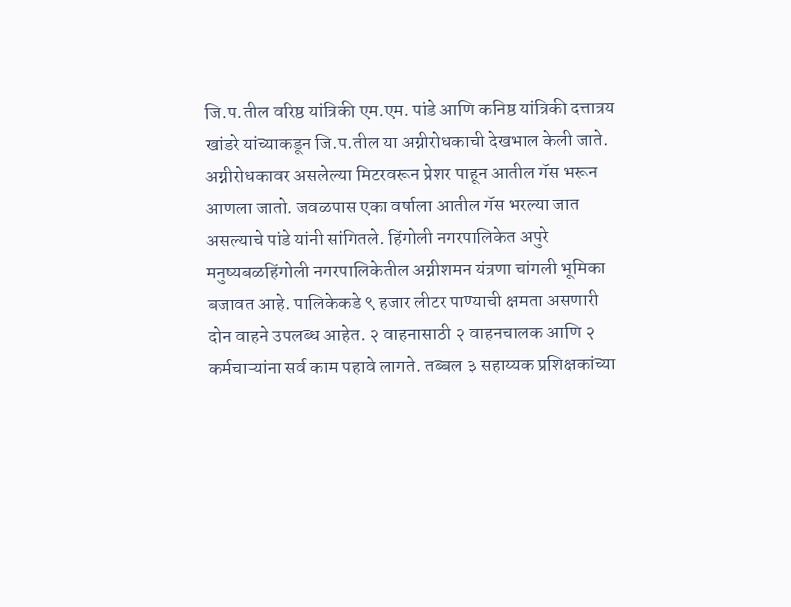जि.प.तील वरिष्ठ यांत्रिकी एम.एम. पांडे आणि कनिष्ठ यांत्रिकी दत्तात्रय खांडरे यांच्याकडून जि.प.तील या अग्नीरोधकाची देखभाल केली जाते. अग्नीरोधकावर असलेल्या मिटरवरून प्रेशर पाहून आतील गॅस भरून आणला जातो. जवळपास एका वर्षाला आतील गॅस भरल्या जात असल्याचे पांडे यांनी सांगितले. हिंगोली नगरपालिकेत अपुरे मनुष्यबळहिंगोली नगरपालिकेतील अग्नीशमन यंत्रणा चांगली भूमिका बजावत आहे. पालिकेकडे ९ हजार लीटर पाण्याची क्षमता असणारी दोन वाहने उपलब्ध आहेत. २ वाहनासाठी २ वाहनचालक आणि २ कर्मचाऱ्यांना सर्व काम पहावे लागते. तब्बल ३ सहाय्यक प्रशिक्षकांच्या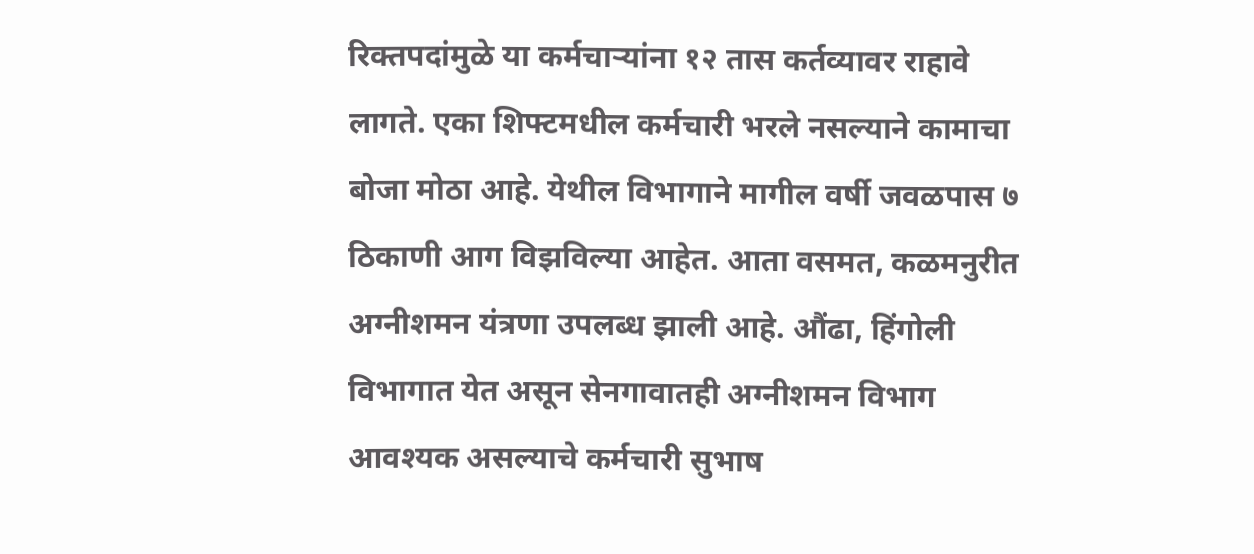रिक्तपदांमुळे या कर्मचाऱ्यांना १२ तास कर्तव्यावर राहावे लागते. एका शिफ्टमधील कर्मचारी भरले नसल्याने कामाचा बोजा मोठा आहे. येथील विभागाने मागील वर्षी जवळपास ७ ठिकाणी आग विझविल्या आहेत. आता वसमत, कळमनुरीत अग्नीशमन यंत्रणा उपलब्ध झाली आहे. औंढा, हिंगोली विभागात येत असून सेनगावातही अग्नीशमन विभाग आवश्यक असल्याचे कर्मचारी सुभाष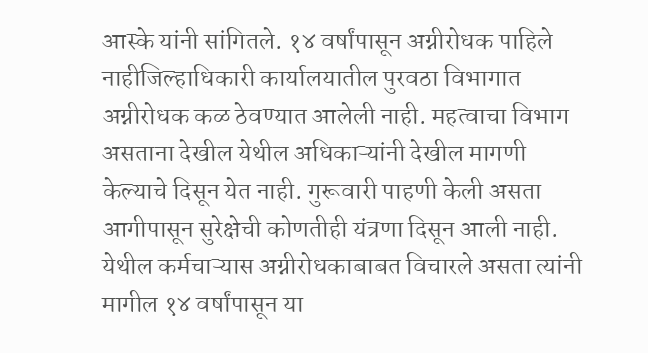आस्के यांनी सांगितले. १४ वर्षांपासून अग्नीरोधक पाहिले नाहीजिल्हाधिकारी कार्यालयातील पुरवठा विभागात अग्नीरोधक कळ ठेवण्यात आलेली नाही. महत्वाचा विभाग असताना देखील येथील अधिकाऱ्यांनी देखील मागणी केल्याचे दिसून येत नाही. गुरूवारी पाहणी केली असता आगीपासून सुरेक्षेची कोणतीही यंत्रणा दिसून आली नाही. येथील कर्मचाऱ्यास अग्नीरोधकाबाबत विचारले असता त्यांनी मागील १४ वर्षांपासून या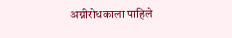अग्नीरोधकाला पाहिले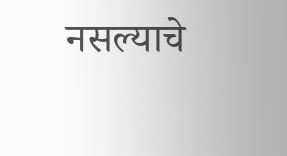नसल्याचे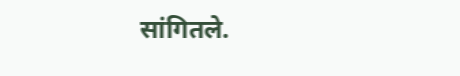सांगितले.